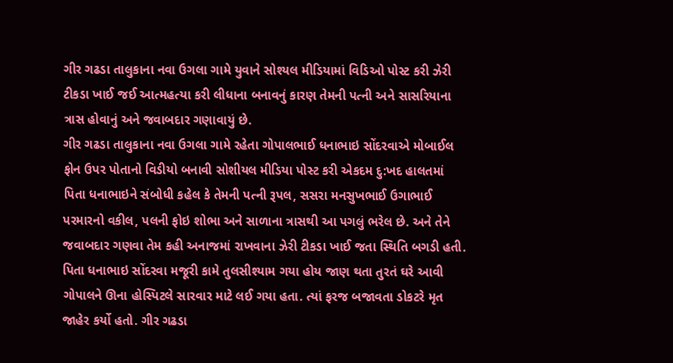ગીર ગઢડા તાલુકાના નવા ઉગલા ગામે યુવાને સોશ્યલ મીડિયામાં વિડિઓ પોસ્ટ કરી ઝેરી ટીકડા ખાઈ જઈ આત્મહત્યા કરી લીધાના બનાવનું કારણ તેમની પત્ની અને સાસરિયાના ત્રાસ હોવાનું અને જવાબદાર ગણાવાયું છે.
ગીર ગઢડા તાલુકાના નવા ઉગલા ગામે રહેતા ગોપાલભાઈ ધનાભાઇ સોંદરવાએ મોબાઈલ ફોન ઉપર પોતાનો વિડીયો બનાવી સોશીયલ મીડિયા પોસ્ટ કરી એકદમ દુ:ખદ હાલતમાં પિતા ધનાભાઇને સંબોધી કહેલ કે તેમની પત્ની રૂપલ, સસરા મનસુખભાઈ ઉગાભાઈ પરમારનો વકીલ, પલની ફોઇ શોભા અને સાળાના ત્રાસથી આ પગલું ભરેલ છે. અને તેને જવાબદાર ગણવા તેમ કહી અનાજમાં રાખવાના ઝેરી ટીકડા ખાઈ જતા સ્થિતિ બગડી હતી. પિતા ધનાભાઇ સોંદરવા મજૂરી કામે તુલસીશ્યામ ગયા હોય જાણ થતા તુરતં ઘરે આવી ગોપાલને ઊના હોસ્પિટલે સારવાર માટે લઈ ગયા હતા. ત્યાં ફરજ બજાવતા ડોકટરે મૃત જાહેર કર્યો હતો. ગીર ગઢડા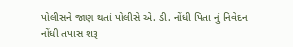પોલીસને જાણ થતાં પોલીસે એ. ડી. નોંધી પિતા નું નિવેદન નોંધી તપાસ શરૂ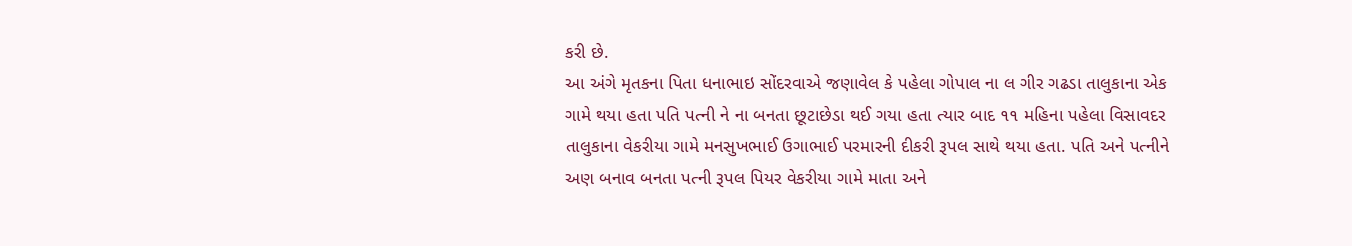કરી છે.
આ અંગે મૃતકના પિતા ધનાભાઇ સોંદરવાએ જણાવેલ કે પહેલા ગોપાલ ના લ ગીર ગઢડા તાલુકાના એક ગામે થયા હતા પતિ પત્ની ને ના બનતા છૂટાછેડા થઈ ગયા હતા ત્યાર બાદ ૧૧ મહિના પહેલા વિસાવદર તાલુકાના વેકરીયા ગામે મનસુખભાઈ ઉગાભાઈ પરમારની દીકરી રૂપલ સાથે થયા હતા. પતિ અને પત્નીને અણ બનાવ બનતા પત્ની રૂપલ પિયર વેકરીયા ગામે માતા અને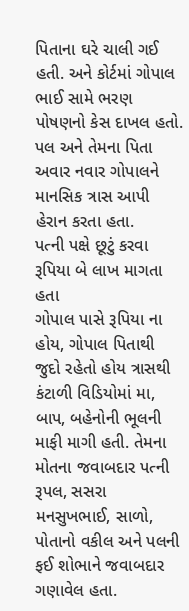પિતાના ઘરે ચાલી ગઈ હતી. અને કોર્ટમાં ગોપાલ ભાઈ સામે ભરણ પોષણનો કેસ દાખલ હતો. પલ અને તેમના પિતા અવાર નવાર ગોપાલને માનસિક ત્રાસ આપી હેરાન કરતા હતા.
પત્ની પક્ષે છૂટું કરવા રૂપિયા બે લાખ માગતા હતા
ગોપાલ પાસે રૂપિયા ના હોય, ગોપાલ પિતાથી જુદો રહેતો હોય ત્રાસથી કંટાળી વિડિયોમાં મા, બાપ, બહેનોની ભૂલની માફી માગી હતી. તેમના મોતના જવાબદાર પત્ની રૂપલ, સસરા મનસુખભાઈ, સાળો, પોતાનો વકીલ અને પલની ફઈ શોભાને જવાબદાર ગણાવેલ હતા.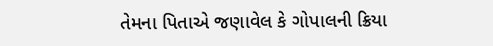તેમના પિતાએ જણાવેલ કે ગોપાલની ક્રિયા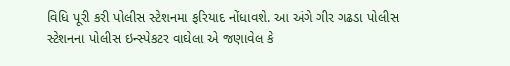વિધિ પૂરી કરી પોલીસ સ્ટેશનમા ફરિયાદ નોંધાવશે. આ અંગે ગીર ગઢડા પોલીસ સ્ટેશનના પોલીસ ઇન્સ્પેકટર વાઘેલા એ જણાવેલ કે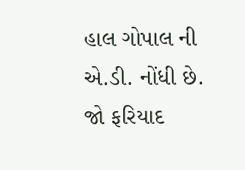હાલ ગોપાલ ની એ.ડી. નોંધી છે. જો ફરિયાદ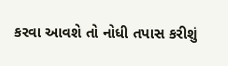કરવા આવશે તો નોધી તપાસ કરીશું